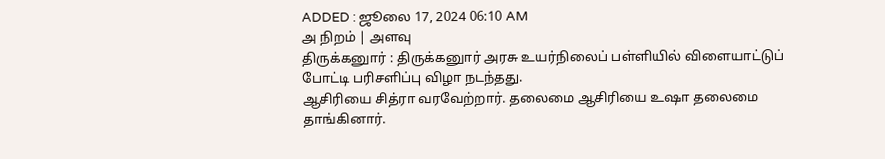ADDED : ஜூலை 17, 2024 06:10 AM
அ நிறம் | அளவு
திருக்கனுார் : திருக்கனுார் அரசு உயர்நிலைப் பள்ளியில் விளையாட்டுப் போட்டி பரிசளிப்பு விழா நடந்தது.
ஆசிரியை சித்ரா வரவேற்றார். தலைமை ஆசிரியை உஷா தலைமை தாங்கினார்.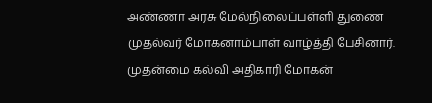அண்ணா அரசு மேல்நிலைப்பள்ளி துணை முதல்வர் மோகனாம்பாள் வாழ்த்தி பேசினார். முதன்மை கல்வி அதிகாரி மோகன்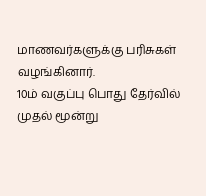மாணவர்களுக்கு பரிசுகள் வழங்கினார்.
10ம் வகுப்பு பொது தேர்வில் முதல் மூன்று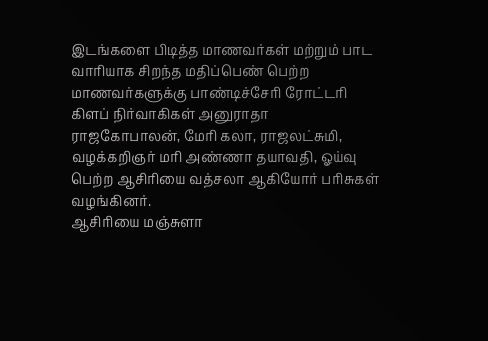இடங்களை பிடித்த மாணவர்கள் மற்றும் பாட வாரியாக சிறந்த மதிப்பெண் பெற்ற மாணவர்களுக்கு பாண்டிச்சேரி ரோட்டரி கிளப் நிர்வாகிகள் அனுராதா ராஜகோபாலன், மேரி கலா, ராஜலட்சுமி, வழக்கறிஞர் மரி அண்ணா தயாவதி, ஓய்வு பெற்ற ஆசிரியை வத்சலா ஆகியோர் பரிசுகள் வழங்கினர்.
ஆசிரியை மஞ்சுளா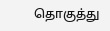தொகுத்து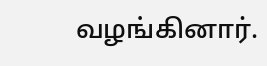வழங்கினார்.